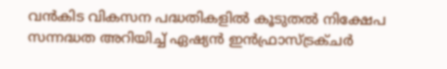വന്‍കിട വികസന പദ്ധതികളില്‍ കൂടുതല്‍ നിക്ഷേപ സന്നദ്ധത അറിയിച്ച് ഏഷ്യന്‍ ഇന്‍ഫ്രാസ്ട്രക്ചര്‍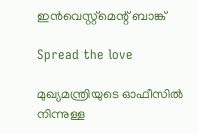ഇന്‍വെസ്റ്റ്മെന്റ് ബാങ്ക്

Spread the love

മുഖ്യമന്ത്രിയുടെ ഓഫീസില്‍ നിന്നുള്ള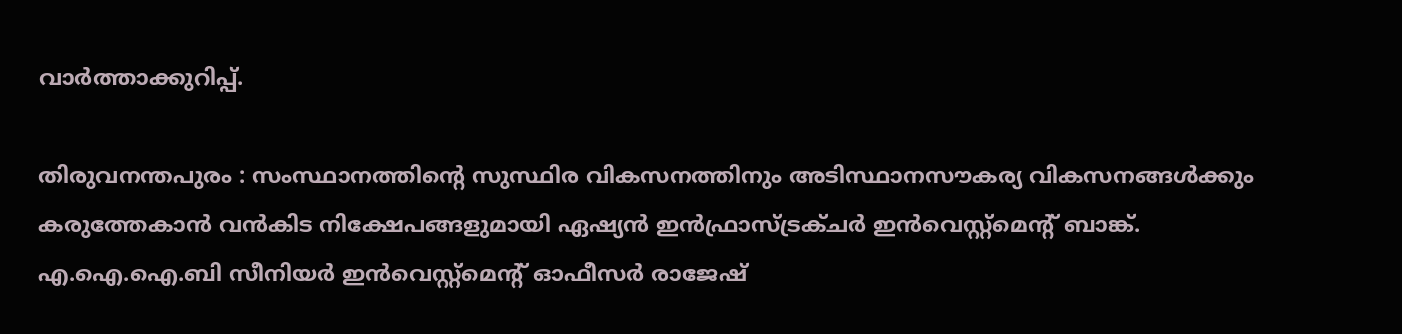വാര്‍ത്താക്കുറിപ്പ്.

തിരുവനന്തപുരം : സംസ്ഥാനത്തിന്റെ സുസ്ഥിര വികസനത്തിനും അടിസ്ഥാനസൗകര്യ വികസനങ്ങള്‍ക്കും കരുത്തേകാന്‍ വന്‍കിട നിക്ഷേപങ്ങളുമായി ഏഷ്യന്‍ ഇന്‍ഫ്രാസ്ട്രക്ചര്‍ ഇന്‍വെസ്റ്റ്മെന്റ് ബാങ്ക്. എ.ഐ.ഐ.ബി സീനിയര്‍ ഇന്‍വെസ്റ്റ്മെന്റ് ഓഫീസര്‍ രാജേഷ്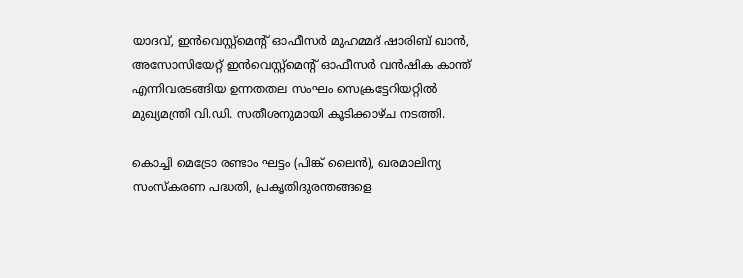യാദവ്, ഇന്‍വെസ്റ്റ്മെന്റ് ഓഫീസര്‍ മുഹമ്മദ് ഷാരിബ് ഖാന്‍, അസോസിയേറ്റ് ഇന്‍വെസ്റ്റ്മെന്റ് ഓഫീസര്‍ വന്‍ഷിക കാന്ത് എന്നിവരടങ്ങിയ ഉന്നതതല സംഘം സെക്രട്ടേറിയറ്റില്‍ മുഖ്യമന്ത്രി വി.ഡി. സതീശനുമായി കൂടിക്കാഴ്ച നടത്തി.

കൊച്ചി മെട്രോ രണ്ടാം ഘട്ടം (പിങ്ക് ലൈന്‍), ഖരമാലിന്യ സംസ്‌കരണ പദ്ധതി, പ്രകൃതിദുരന്തങ്ങളെ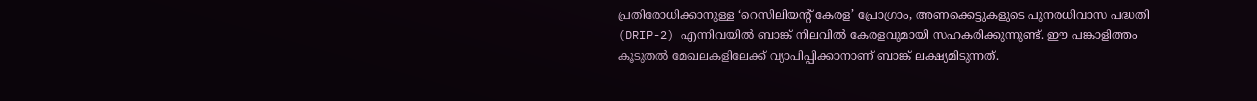പ്രതിരോധിക്കാനുള്ള ‘റെസിലിയന്റ് കേരള’ പ്രോഗ്രാം, അണക്കെട്ടുകളുടെ പുനരധിവാസ പദ്ധതി (DRIP-2) എന്നിവയില്‍ ബാങ്ക് നിലവില്‍ കേരളവുമായി സഹകരിക്കുന്നുണ്ട്. ഈ പങ്കാളിത്തം കൂടുതല്‍ മേഖലകളിലേക്ക് വ്യാപിപ്പിക്കാനാണ് ബാങ്ക് ലക്ഷ്യമിടുന്നത്.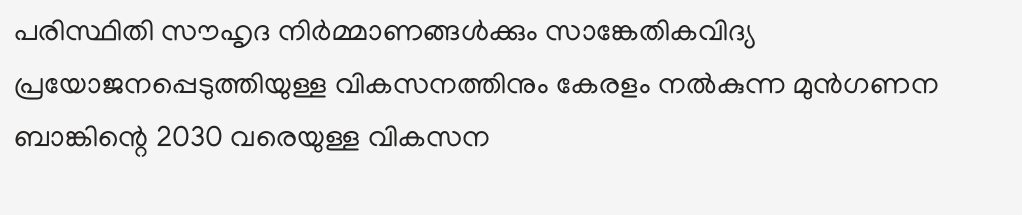പരിസ്ഥിതി സൗഹൃദ നിര്‍മ്മാണങ്ങള്‍ക്കും സാങ്കേതികവിദ്യ പ്രയോജനപ്പെടുത്തിയുള്ള വികസനത്തിനും കേരളം നല്‍കുന്ന മുന്‍ഗണന ബാങ്കിന്റെ 2030 വരെയുള്ള വികസന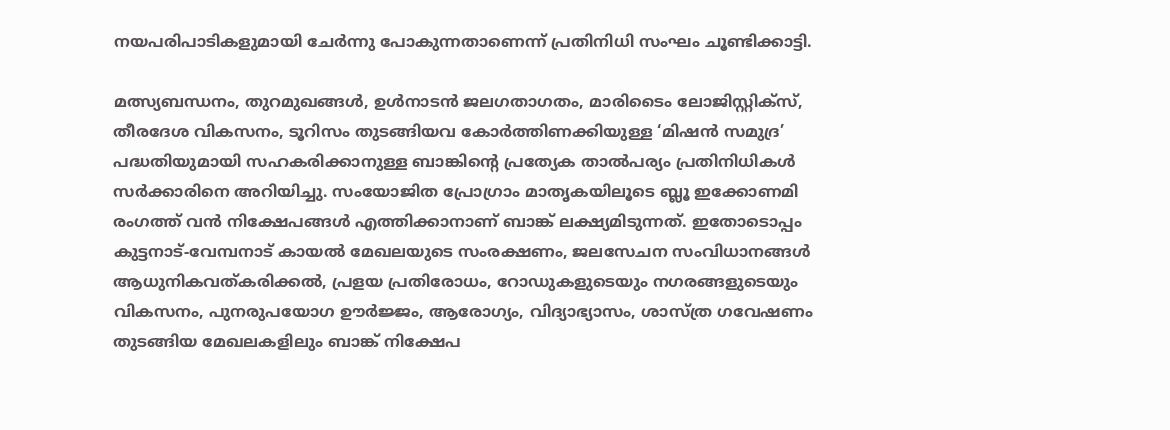നയപരിപാടികളുമായി ചേര്‍ന്നു പോകുന്നതാണെന്ന് പ്രതിനിധി സംഘം ചൂണ്ടിക്കാട്ടി.

മത്സ്യബന്ധനം, തുറമുഖങ്ങള്‍, ഉള്‍നാടന്‍ ജലഗതാഗതം, മാരിടൈം ലോജിസ്റ്റിക്‌സ്, തീരദേശ വികസനം, ടൂറിസം തുടങ്ങിയവ കോര്‍ത്തിണക്കിയുള്ള ‘മിഷന്‍ സമുദ്ര’ പദ്ധതിയുമായി സഹകരിക്കാനുള്ള ബാങ്കിന്റെ പ്രത്യേക താല്‍പര്യം പ്രതിനിധികള്‍ സര്‍ക്കാരിനെ അറിയിച്ചു. സംയോജിത പ്രോഗ്രാം മാതൃകയിലൂടെ ബ്ലൂ ഇക്കോണമി രംഗത്ത് വന്‍ നിക്ഷേപങ്ങള്‍ എത്തിക്കാനാണ് ബാങ്ക് ലക്ഷ്യമിടുന്നത്. ഇതോടൊപ്പം കുട്ടനാട്-വേമ്പനാട് കായല്‍ മേഖലയുടെ സംരക്ഷണം, ജലസേചന സംവിധാനങ്ങള്‍ ആധുനികവത്കരിക്കല്‍, പ്രളയ പ്രതിരോധം, റോഡുകളുടെയും നഗരങ്ങളുടെയും വികസനം, പുനരുപയോഗ ഊര്‍ജ്ജം, ആരോഗ്യം, വിദ്യാഭ്യാസം, ശാസ്ത്ര ഗവേഷണം തുടങ്ങിയ മേഖലകളിലും ബാങ്ക് നിക്ഷേപ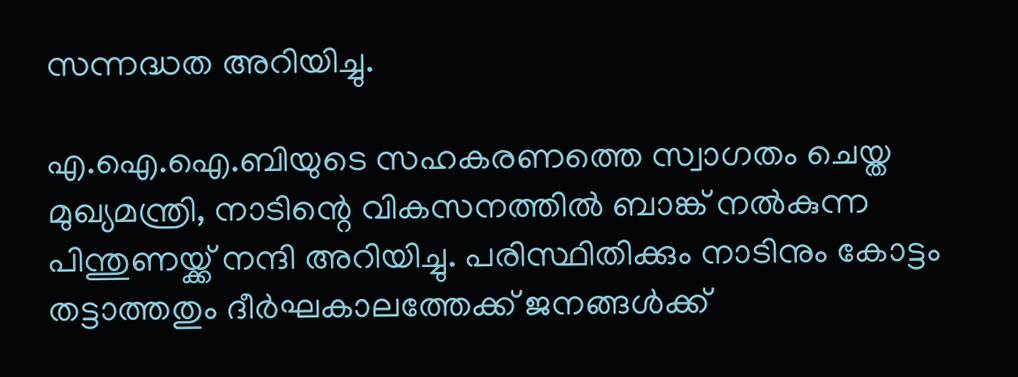സന്നദ്ധത അറിയിച്ചു.

എ.ഐ.ഐ.ബിയുടെ സഹകരണത്തെ സ്വാഗതം ചെയ്ത മുഖ്യമന്ത്രി, നാടിന്റെ വികസനത്തില്‍ ബാങ്ക് നല്‍കുന്ന പിന്തുണയ്ക്ക് നന്ദി അറിയിച്ചു. പരിസ്ഥിതിക്കും നാടിനും കോട്ടം തട്ടാത്തതും ദീര്‍ഘകാലത്തേക്ക് ജനങ്ങള്‍ക്ക്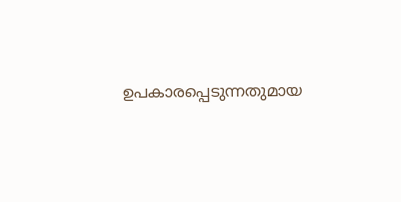ഉപകാരപ്പെടുന്നതുമായ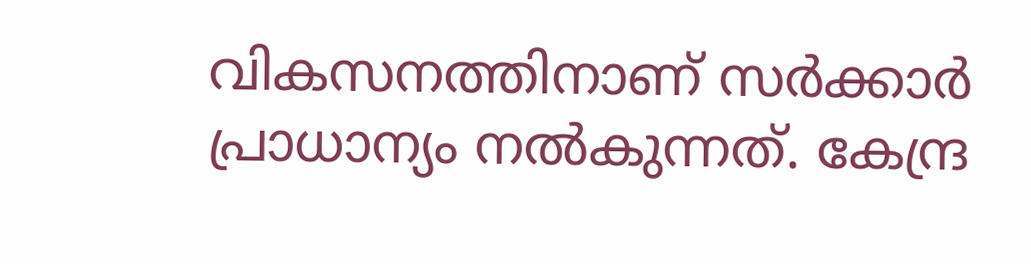വികസനത്തിനാണ് സര്‍ക്കാര്‍ പ്രാധാന്യം നല്‍കുന്നത്. കേന്ദ്ര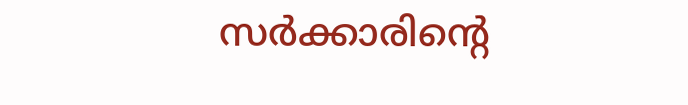സര്‍ക്കാരിന്റെ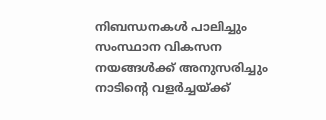നിബന്ധനകള്‍ പാലിച്ചും സംസ്ഥാന വികസന നയങ്ങള്‍ക്ക് അനുസരിച്ചും നാടിന്റെ വളര്‍ച്ചയ്ക്ക്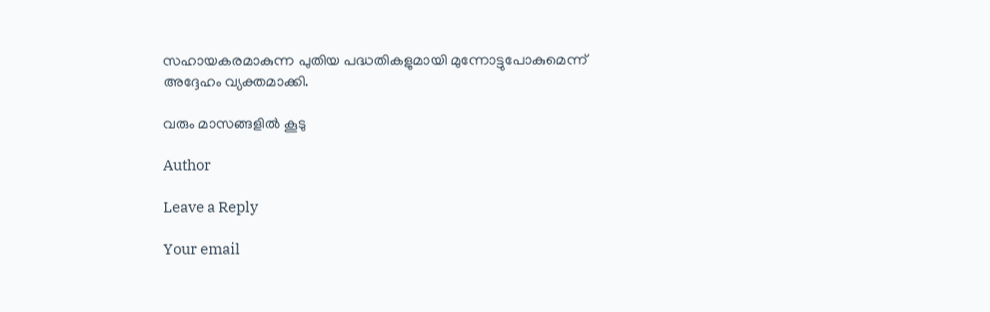സഹായകരമാകുന്ന പുതിയ പദ്ധതികളുമായി മുന്നോട്ടുപോകുമെന്ന് അദ്ദേഹം വ്യക്തമാക്കി.

വരും മാസങ്ങളില്‍ കൂടു

Author

Leave a Reply

Your email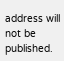address will not be published.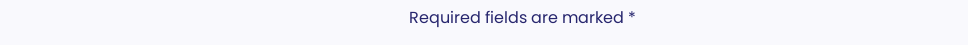Required fields are marked *